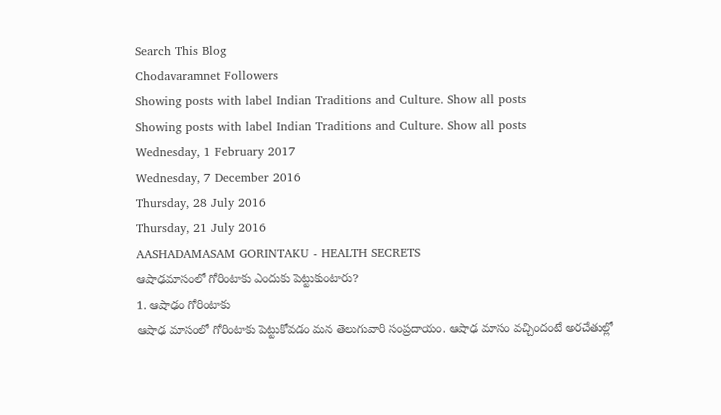Search This Blog
Chodavaramnet Followers
Showing posts with label Indian Traditions and Culture. Show all posts
Showing posts with label Indian Traditions and Culture. Show all posts
Wednesday, 1 February 2017
Wednesday, 7 December 2016
Thursday, 28 July 2016
Thursday, 21 July 2016
AASHADAMASAM GORINTAKU - HEALTH SECRETS
ఆషాఢమాసంలో గోరింటాకు ఎందుకు పెట్టుకుంటారు?
1. ఆషాఢం గోరింటాకు
ఆషాఢ మాసంలో గోరింటాకు పెట్టుకోవడం మన తెలుగువారి సంప్రదాయం. ఆషాఢ మాసం వచ్చిందంటే అరచేతుల్లో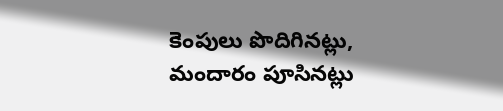కెంపులు పొదిగినట్లు, మందారం పూసినట్లు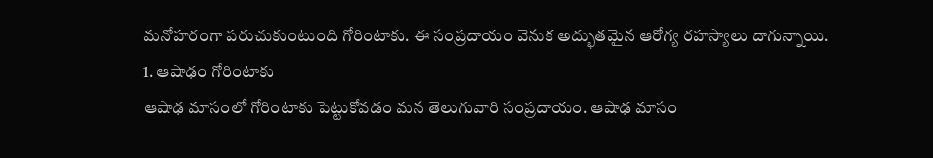మనోహరంగా పరుచుకుంటుంది గోరింటాకు. ఈ సంప్రదాయం వెనుక అద్భుతమైన ఆరోగ్య రహస్యాలు దాగున్నాయి.
1. ఆషాఢం గోరింటాకు
ఆషాఢ మాసంలో గోరింటాకు పెట్టుకోవడం మన తెలుగువారి సంప్రదాయం. ఆషాఢ మాసం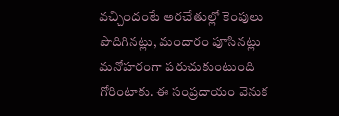వచ్చిందంటే అరచేతుల్లో కెంపులు పొదిగినట్లు, మందారం పూసినట్లు మనోహరంగా పరుచుకుంటుంది గోరింటాకు. ఈ సంప్రదాయం వెనుక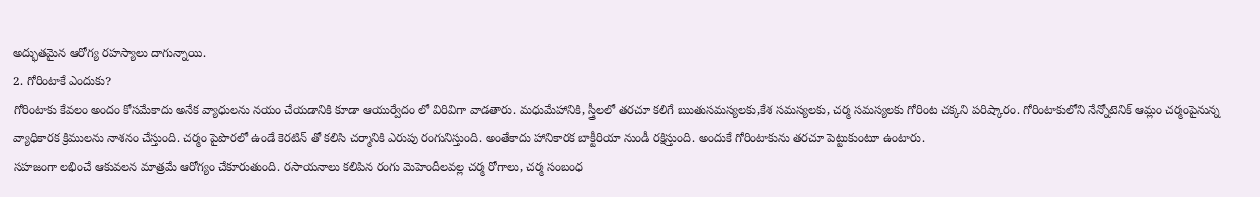అద్భుతమైన ఆరోగ్య రహస్యాలు దాగున్నాయి.
2. గోరింటాకే ఎందుకు?
గోరింటాకు కేవలం అందం కోసమేకాదు అనేక వ్యాధులను నయం చేయడానికి కూడా ఆయుర్వేదం లో విరివిగా వాడతారు. మధుమేహానికి, స్త్రీలలో తరచూ కలిగే ఋతుసమస్యలకు,కేశ సమస్యలకు, చర్మ సమస్యలకు గోరింట చక్కని పరిష్కారం. గోరింటాకులోని నేన్నోటెనిక్ ఆమ్లం చర్మంపైనున్న వ్యాధికారక క్రిములను నాశనం చేస్తుంది. చర్మం పైపొరలో ఉండే కెరటిన్ తో కలిసి చర్మానికి ఎరుపు రంగునిస్తుంది. అంతేకాదు హానికారక బాక్టీరియా నుండీ రక్షిస్తుంది. అందుకే గోరింటాకును తరచూ పెట్టుకుంటూ ఉంటారు.
సహజంగా లభించే ఆకువలన మాత్రమే ఆరోగ్యం చేకూరుతుంది. రసాయనాలు కలిపిన రంగు మెహెందీలవల్ల చర్మ రోగాలు, చర్మ సంబంధ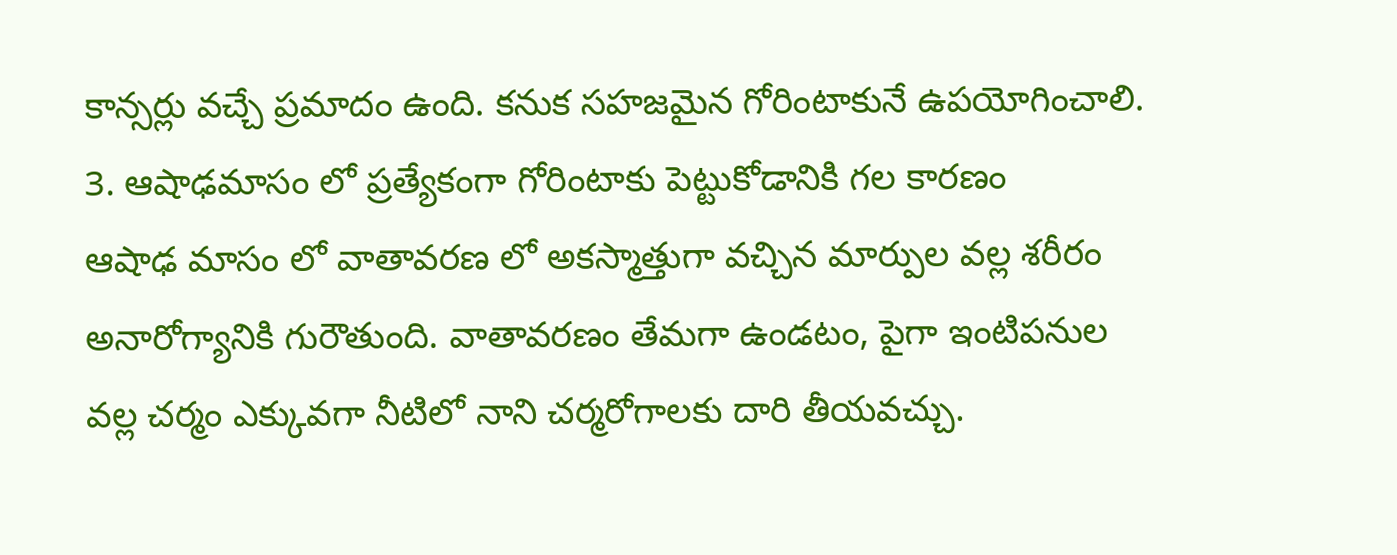కాన్సర్లు వచ్చే ప్రమాదం ఉంది. కనుక సహజమైన గోరింటాకునే ఉపయోగించాలి.
3. ఆషాఢమాసం లో ప్రత్యేకంగా గోరింటాకు పెట్టుకోడానికి గల కారణం
ఆషాఢ మాసం లో వాతావరణ లో అకస్మాత్తుగా వచ్చిన మార్పుల వల్ల శరీరం అనారోగ్యానికి గురౌతుంది. వాతావరణం తేమగా ఉండటం, పైగా ఇంటిపనుల వల్ల చర్మం ఎక్కువగా నీటిలో నాని చర్మరోగాలకు దారి తీయవచ్చు.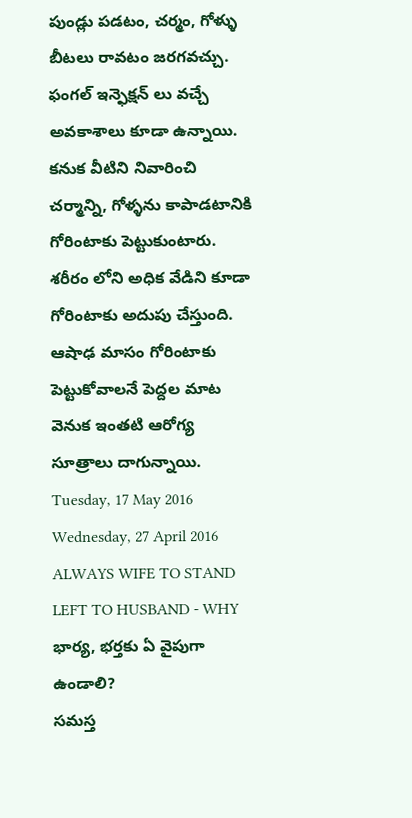పుండ్లు పడటం, చర్మం, గోళ్ళు బీటలు రావటం జరగవచ్చు. ఫంగల్ ఇన్ఫెక్షన్ లు వచ్చే అవకాశాలు కూడా ఉన్నాయి. కనుక వీటిని నివారించి చర్మాన్ని, గోళ్ళను కాపాడటానికి గోరింటాకు పెట్టుకుంటారు. శరీరం లోని అధిక వేడిని కూడా గోరింటాకు అదుపు చేస్తుంది. ఆషాఢ మాసం గోరింటాకు పెట్టుకోవాలనే పెద్దల మాట వెనుక ఇంతటి ఆరోగ్య సూత్రాలు దాగున్నాయి.
Tuesday, 17 May 2016
Wednesday, 27 April 2016
ALWAYS WIFE TO STAND LEFT TO HUSBAND - WHY
భార్య, భర్తకు ఏ వైపుగా ఉండాలి?
సమస్త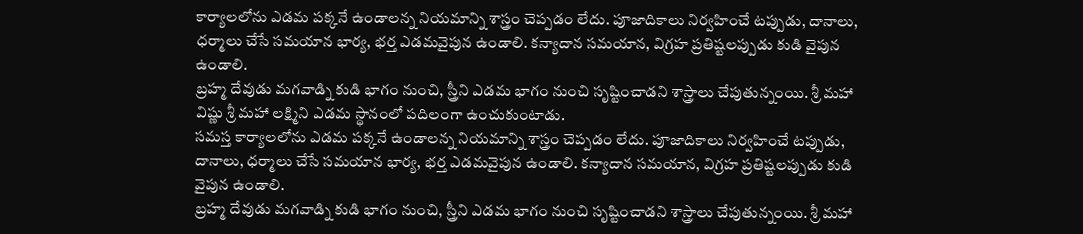కార్యాలలోను ఎడమ పక్కనే ఉండాలన్న నియమాన్ని శాస్త్రం చెప్పడం లేదు. పూజాదికాలు నిర్వహించే టప్పుడు, దానాలు, ధర్మాలు చేసే సమయాన భార్య, భర్త ఎడమవైపున ఉండాలి. కన్యాదాన సమయాన, విగ్రహ ప్రతిష్టలప్పుడు కుడి వైపున ఉండాలి.
బ్రహ్మ దేవుడు మగవాడ్ని కుడి భాగం నుంచి, స్త్రీని ఎడమ భాగం నుంచి సృష్టించాడని శాస్త్రాలు చేపుతున్నంయి. శ్రీ మహా విష్ణు శ్రీ మహా లక్ష్మిని ఎడమ స్థానంలో పదిలంగా ఉంచుకుంటాడు.
సమస్త కార్యాలలోను ఎడమ పక్కనే ఉండాలన్న నియమాన్ని శాస్త్రం చెప్పడం లేదు. పూజాదికాలు నిర్వహించే టప్పుడు, దానాలు, ధర్మాలు చేసే సమయాన భార్య, భర్త ఎడమవైపున ఉండాలి. కన్యాదాన సమయాన, విగ్రహ ప్రతిష్టలప్పుడు కుడి వైపున ఉండాలి.
బ్రహ్మ దేవుడు మగవాడ్ని కుడి భాగం నుంచి, స్త్రీని ఎడమ భాగం నుంచి సృష్టించాడని శాస్త్రాలు చేపుతున్నంయి. శ్రీ మహా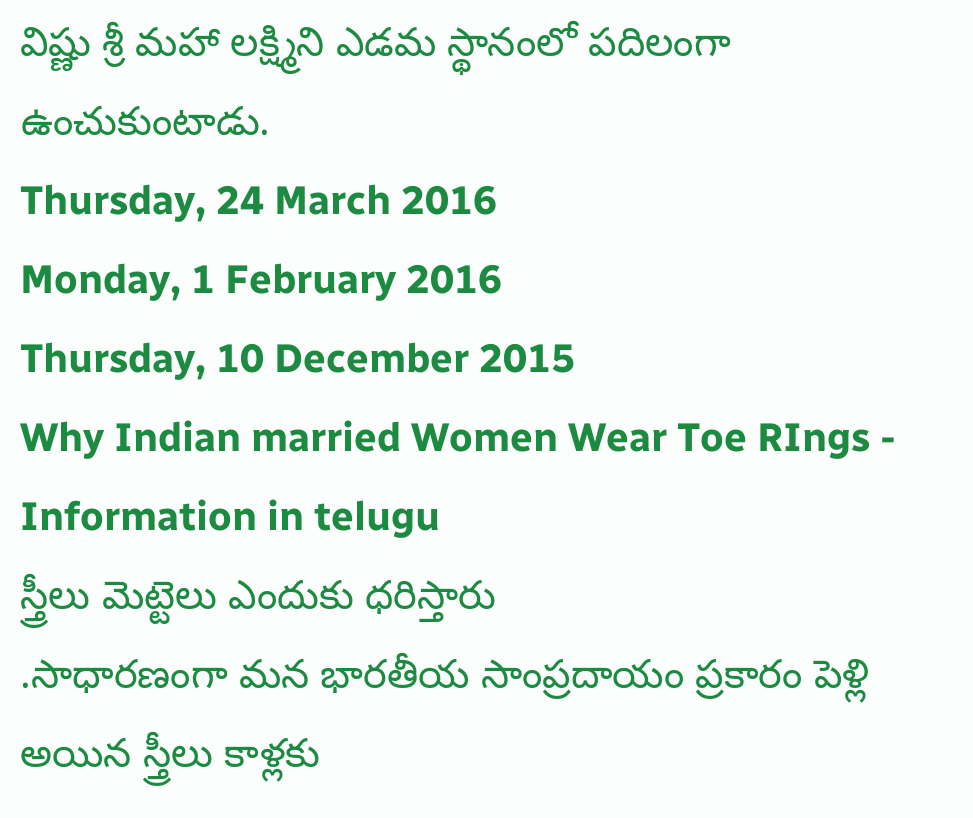విష్ణు శ్రీ మహా లక్ష్మిని ఎడమ స్థానంలో పదిలంగా ఉంచుకుంటాడు.
Thursday, 24 March 2016
Monday, 1 February 2016
Thursday, 10 December 2015
Why Indian married Women Wear Toe RIngs - Information in telugu
స్త్రీలు మెట్టెలు ఎందుకు ధరిస్తారు
.సాధారణంగా మన భారతీయ సాంప్రదాయం ప్రకారం పెళ్లి అయిన స్త్రీలు కాళ్లకు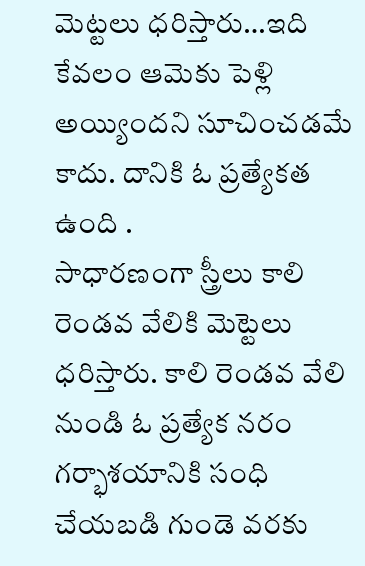మెట్టలు ధరిస్తారు…ఇది కేవలం ఆమెకు పెళ్లి అయ్యిందని సూచించడమే కాదు. దానికి ఓ ప్రత్యేకత ఉంది .
సాధారణంగా స్త్రీలు కాలి రెండవ వేలికి మెట్టెలు ధరిస్తారు. కాలి రెండవ వేలి నుండి ఓ ప్రత్యేక నరం గర్భాశయానికి సంధి చేయబడి గుండె వరకు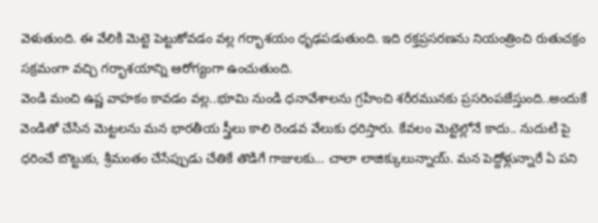వెళుతుంది. ఈ వేలికి మెట్టె పెట్టుకోవడం వల్ల గర్భాశయం ధృఢపడుతుంది. ఇది రక్తప్రసరణను నియంత్రించి రుతుచక్రం సక్రమంగా వచ్చి గర్భాశయాన్ని ఆరోగ్యంగా ఉంచుతుంది.
వెండి మంచి ఉష్ణ వాహకం కావడం వల్ల..భూమి నుండి ధనావేశాలను గ్రహించి శరీరమునకు ప్రసరింపజేస్తుంది..అందుకే వెండితో చేసిన మెట్టలను మన భారతీయ స్త్రీలు కాలి రెండవ వేలుకు ధరిస్తారు. కేవలం మెట్టెల్లోనే కాదు.. నుదుటి పై ధరించే బొట్టుకు, శ్రీమంతం చేసేప్పుడు చేతికే తొడిగే గాజులకు… చాలా లాజిక్కులున్నాయ్. మన పెద్దోళ్లున్నారే ఏ పని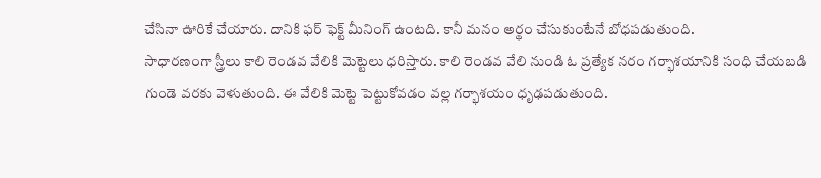చేసినా ఊరికే చేయారు. దానికి ఫర్ ఫెక్ట్ మీనింగ్ ఉంటది. కానీ మనం అర్థం చేసుకుంటేనే బోధపడుతుంది.
సాధారణంగా స్త్రీలు కాలి రెండవ వేలికి మెట్టెలు ధరిస్తారు. కాలి రెండవ వేలి నుండి ఓ ప్రత్యేక నరం గర్భాశయానికి సంధి చేయబడి గుండె వరకు వెళుతుంది. ఈ వేలికి మెట్టె పెట్టుకోవడం వల్ల గర్భాశయం ధృఢపడుతుంది.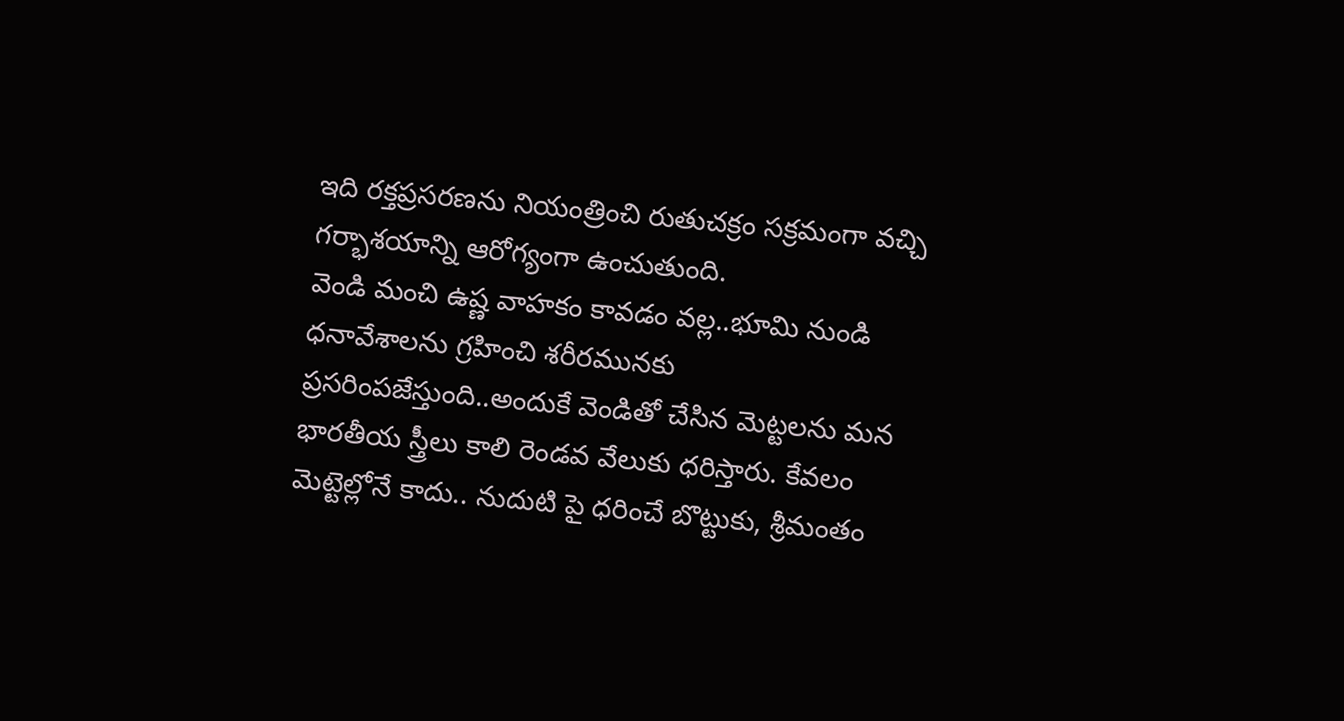ఇది రక్తప్రసరణను నియంత్రించి రుతుచక్రం సక్రమంగా వచ్చి గర్భాశయాన్ని ఆరోగ్యంగా ఉంచుతుంది.
వెండి మంచి ఉష్ణ వాహకం కావడం వల్ల..భూమి నుండి ధనావేశాలను గ్రహించి శరీరమునకు ప్రసరింపజేస్తుంది..అందుకే వెండితో చేసిన మెట్టలను మన భారతీయ స్త్రీలు కాలి రెండవ వేలుకు ధరిస్తారు. కేవలం మెట్టెల్లోనే కాదు.. నుదుటి పై ధరించే బొట్టుకు, శ్రీమంతం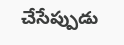చేసేప్పుడు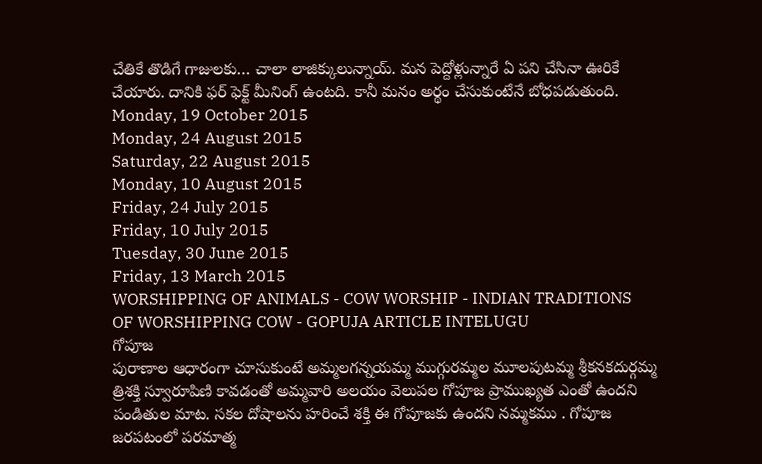చేతికే తొడిగే గాజులకు… చాలా లాజిక్కులున్నాయ్. మన పెద్దోళ్లున్నారే ఏ పని చేసినా ఊరికే చేయారు. దానికి ఫర్ ఫెక్ట్ మీనింగ్ ఉంటది. కానీ మనం అర్థం చేసుకుంటేనే బోధపడుతుంది.
Monday, 19 October 2015
Monday, 24 August 2015
Saturday, 22 August 2015
Monday, 10 August 2015
Friday, 24 July 2015
Friday, 10 July 2015
Tuesday, 30 June 2015
Friday, 13 March 2015
WORSHIPPING OF ANIMALS - COW WORSHIP - INDIAN TRADITIONS OF WORSHIPPING COW - GOPUJA ARTICLE INTELUGU
గోపూజ
పురాణాల ఆధారంగా చూసుకుంటే అమ్మలగన్నయమ్మ ముగ్గురమ్మల మూలపుటమ్మ శ్రీకనకదుర్గమ్మ త్రిశక్తి స్వూరూపిణి కావడంతో అమ్మవారి అలయం వెలుపల గోపూజ ప్రాముఖ్యత ఎంతో ఉందని పండితుల మాట. సకల దోషాలను హరించే శక్తి ఈ గోపూజకు ఉందని నమ్మకము . గోపూజ జరపటంలో పరమాత్మ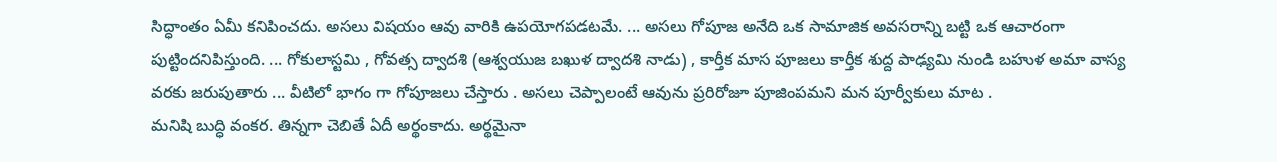సిద్ధాంతం ఏమీ కనిపించదు. అసలు విషయం ఆవు వారికి ఉపయోగపడటమే. ... అసలు గోపూజ అనేది ఒక సామాజిక అవసరాన్ని బట్టి ఒక ఆచారంగా పుట్టిందనిపిస్తుంది. ... గోకులాస్టమి , గోవత్స ద్వాదశి (ఆశ్వయుజ బఖుళ ద్వాదశి నాడు) , కార్తీక మాస పూజలు కార్తీక శుద్ద పాఢ్యమి నుండి బహుళ అమా వాస్య వరకు జరుపుతారు ... వీటిలో భాగం గా గోపూజలు చేస్తారు . అసలు చెప్పాలంటే ఆవును ప్రరిరోజూ పూజింపమని మన పూర్వీకులు మాట .
మనిషి బుద్ధి వంకర. తిన్నగా చెబితే ఏదీ అర్థంకాదు. అర్థమైనా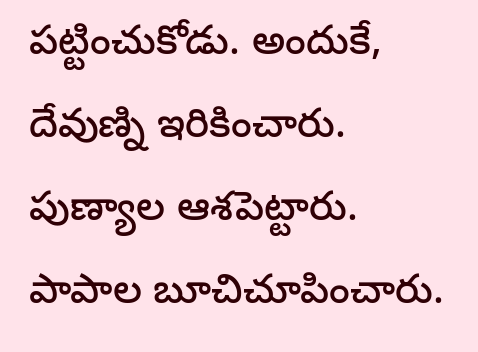పట్టించుకోడు. అందుకే, దేవుణ్ని ఇరికించారు. పుణ్యాల ఆశపెట్టారు. పాపాల బూచిచూపించారు.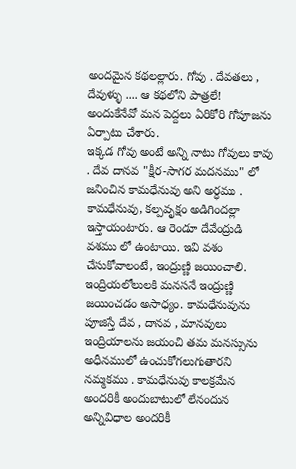అందమైన కథలల్లారు. గోవు . దేవతలు , దేవుళ్ళు .... ఆ కథలోని పాత్రలే! అందుకేనేవో మన పెద్దలు ఏరికోరి గోపూజను ఏర్పాటు చేశారు.
ఇక్కడ గోవు అంటే అన్ని నాటు గోవులు కావు . దేవ దానవ "క్షీర-సాగర మదనము" లో జనించిన కామధేనువు అని అర్ధము . కామధేనువు, కల్పవృక్షం అడిగిందల్లా ఇస్తాయంటారు. ఆ రెండూ దేవేంద్రుడి వశము లో ఉంటాయి. ఇవి వశం చేసుకోవాలంటే, ఇంద్రుణ్ణి జయించాలి. ఇంద్రియలోలులకి మనసనే ఇంద్రుణ్ణి జయించడం అసాధ్యం. కామధేనువును పూజిస్తే దేవ , దానవ , మానవులు ఇంద్రియాలను జయంచి తమ మనస్సును అధీనములో ఉంచుకోగలుగుతారని నమ్మకము . కామధేనువు కాలక్రమేన అందరికీ అందుబాటులో లేనందున అన్నివిధాల అందరికీ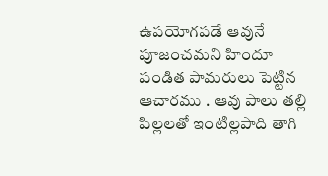ఉపయోగపడే ఆవునే పూజంచమని హిందూ పండిత పామరులు పెట్టిన ఆచారము . ఆవు పాలు తల్లి పిల్లలతో ఇంటిల్లపాది తాగి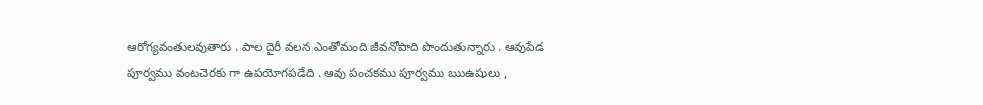ఆరోగ్యవంతులవుతారు . పాల దైరీ వలన ఎంతోమంది జీవనోపాది పొందుతున్నారు . ఆవుపేడ పూర్వము వంటచెరకు గా ఉపయోగపడేది . ఆవు పంచకము పూర్వము ఋఉషులు ,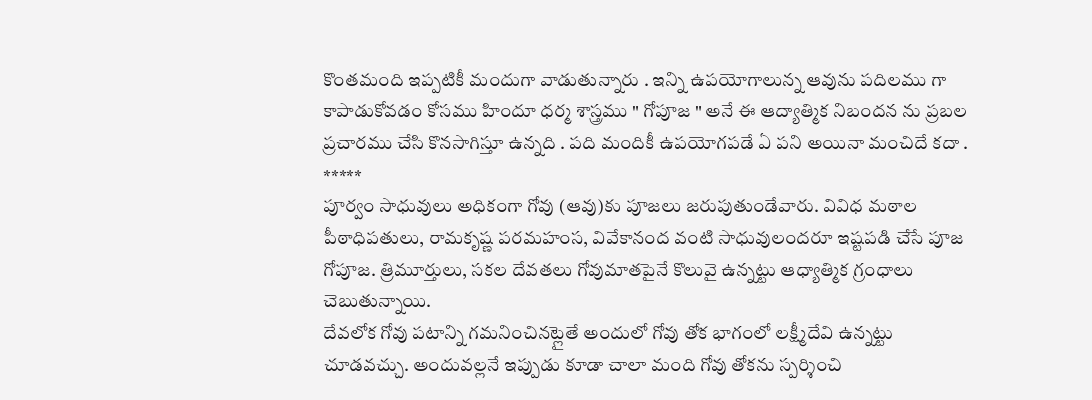కొంతమంది ఇప్పటికీ మందుగా వాడుతున్నారు . ఇన్ని ఉపయోగాలున్న ఆవును పదిలము గా కాపాడుకోవడం కోసము హిందూ ధర్మ శాస్త్రము " గోపూజ " అనే ఈ ఆద్యాత్మిక నిబందన ను ప్రబల ప్రచారము చేసి కొనసాగిస్తూ ఉన్నది . పది మందికీ ఉపయోగపడే ఏ పని అయినా మంచిదే కదా .
*****
పూర్వం సాధువులు అధికంగా గోవు (ఆవు)కు పూజలు జరుపుతుండేవారు. వివిధ మఠాల పీఠాధిపతులు, రామకృష్ణ పరమహంస, వివేకానంద వంటి సాధువులందరూ ఇష్టపడి చేసే పూజ గోపూజ. త్రిమూర్తులు, సకల దేవతలు గోవుమాతపైనే కొలువై ఉన్నట్టు ఆధ్యాత్మిక గ్రంధాలు చెబుతున్నాయి.
దేవలోక గోవు పటాన్ని గమనించినట్లైతే అందులో గోవు తోక భాగంలో లక్ష్మీదేవి ఉన్నట్టు చూడవచ్చు. అందువల్లనే ఇప్పుడు కూడా చాలా మంది గోవు తోకను స్పర్శించి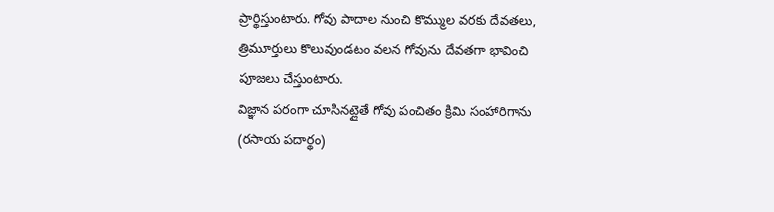ప్రార్థిస్తుంటారు. గోవు పాదాల నుంచి కొమ్ముల వరకు దేవతలు, త్రిమూర్తులు కొలువుండటం వలన గోవును దేవతగా భావించి పూజలు చేస్తుంటారు.
విజ్ఞాన పరంగా చూసినట్లైతే గోవు పంచితం క్రిమి సంహారిగాను (రసాయ పదార్థం)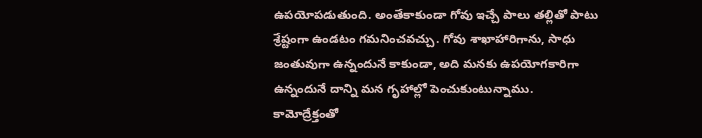ఉపయోపడుతుంది. అంతేకాకుండా గోవు ఇచ్చే పాలు తల్లితో పాటు శ్రేష్టంగా ఉండటం గమనించవచ్చు. గోవు శాఖాహారిగాను, సాధు జంతువుగా ఉన్నందునే కాకుండా, అది మనకు ఉపయోగకారిగా ఉన్నందునే దాన్ని మన గృహాల్లో పెంచుకుంటున్నాము.
కామోద్రేక్తంతో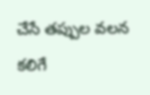చేసే తప్పుల వలన కలిగే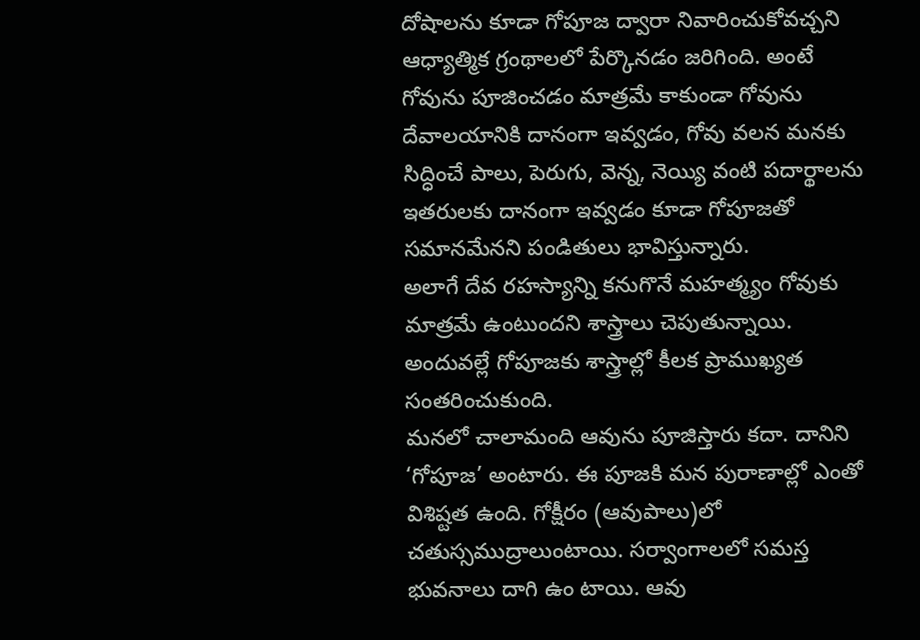దోషాలను కూడా గోపూజ ద్వారా నివారించుకోవచ్చని ఆధ్యాత్మిక గ్రంథాలలో పేర్కొనడం జరిగింది. అంటే గోవును పూజించడం మాత్రమే కాకుండా గోవును దేవాలయానికి దానంగా ఇవ్వడం, గోవు వలన మనకు సిద్ధించే పాలు, పెరుగు, వెన్న, నెయ్యి వంటి పదార్థాలను ఇతరులకు దానంగా ఇవ్వడం కూడా గోపూజతో సమానమేనని పండితులు భావిస్తున్నారు.
అలాగే దేవ రహస్యాన్ని కనుగొనే మహత్మ్యం గోవుకు మాత్రమే ఉంటుందని శాస్త్రాలు చెపుతున్నాయి. అందువల్లే గోపూజకు శాస్త్రాల్లో కీలక ప్రాముఖ్యత సంతరించుకుంది.
మనలో చాలామంది ఆవును పూజిస్తారు కదా. దానిని ‘గోపూజ’ అంటారు. ఈ పూజకి మన పురాణాల్లో ఎంతో విశిష్టత ఉంది. గోక్షీరం (ఆవుపాలు)లో చతుస్సముద్రాలుంటాయి. సర్వాంగాలలో సమస్త భువనాలు దాగి ఉం టాయి. ఆవు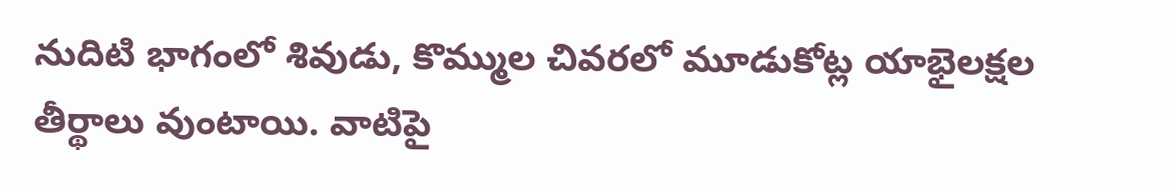నుదిటి భాగంలో శివుడు, కొమ్ముల చివరలో మూడుకోట్ల యాభైలక్షల తీర్థాలు వుంటాయి. వాటిపై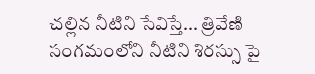చల్లిన నీటిని సేవిస్తే... త్రివేణి సంగమంలోని నీటిని శిరస్సు పై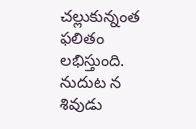చల్లుకున్నంత ఫలితం లభిస్తుంది. నుదుట న శివుడు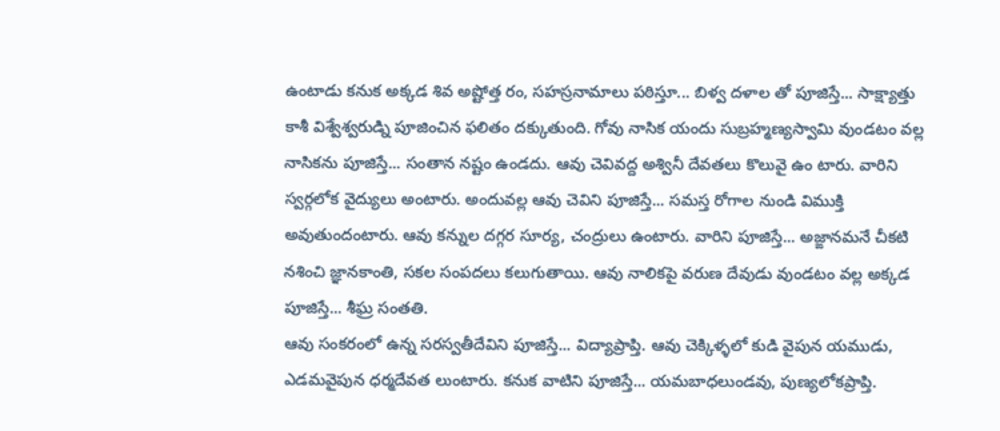ఉంటాడు కనుక అక్కడ శివ అష్టోత్త రం, సహస్రనామాలు పఠిస్తూ... బిళ్వ దళాల తో పూజిస్తే... సాక్ష్యాత్తు కాశీ విశ్వేశ్వరుడ్ని పూజించిన ఫలితం దక్కుతుంది. గోవు నాసిక యందు సుబ్రహ్మణ్యస్వామి వుండటం వల్ల నాసికను పూజిస్తే... సంతాన నష్టం ఉండదు. ఆవు చెవివద్ద అశ్వినీ దేవతలు కొలువై ఉం టారు. వారిని స్వర్గలోక వైద్యులు అంటారు. అందువల్ల ఆవు చెవిని పూజిస్తే... సమస్త రోగాల నుండి విముక్తి అవుతుందంటారు. ఆవు కన్నుల దగ్గర సూర్య, చంద్రులు ఉంటారు. వారిని పూజిస్తే... అజ్ఙానమనే చీకటి నశించి జ్ఞానకాంతి, సకల సంపదలు కలుగుతాయి. ఆవు నాలికపై వరుణ దేవుడు వుండటం వల్ల అక్కడ పూజిస్తే... శీఘ్ర సంతతి.
ఆవు సంకరంలో ఉన్న సరస్వతీదేవిని పూజిస్తే... విద్యాప్రాప్తి. ఆవు చెక్కిళ్ళలో కుడి వైపున యముడు, ఎడమవైపున ధర్మదేవత లుంటారు. కనుక వాటిని పూజిస్తే... యమబాధలుండవు, పుణ్యలోకప్రాప్తి.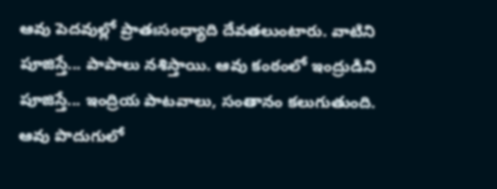ఆవు పెదవుల్లో ప్రాతఃసంధ్యాది దేవతలుంటారు. వాటిని పూజిస్తే... పాపాలు నశిస్తాయి. ఆవు కంఠంలో ఇంద్రుడిని పూజిస్తే... ఇంద్రియ పాటవాలు, సంతానం కలుగుతుంది. ఆవు పొదుగులో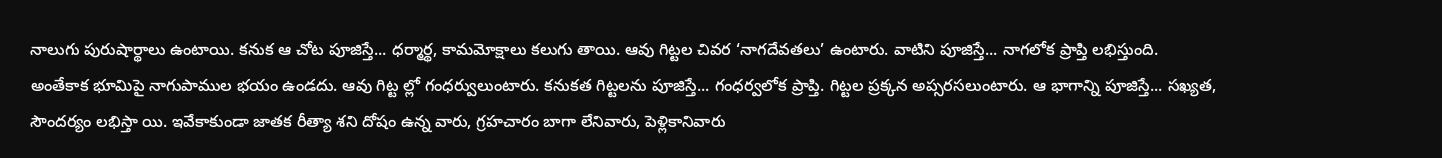నాలుగు పురుషార్థాలు ఉంటాయి. కనుక ఆ చోట పూజిస్తే... ధర్మార్థ, కామమోక్షాలు కలుగు తాయి. ఆవు గిట్టల చివర ‘నాగదేవతలు’ ఉంటారు. వాటిని పూజిస్తే... నాగలోక ప్రాప్తి లభిస్తుంది. అంతేకాక భూమిపై నాగుపాముల భయం ఉండదు. ఆవు గిట్ట ల్లో గంధర్వులుంటారు. కనుకత గిట్టలను పూజిస్తే... గంధర్వలోక ప్రాప్తి. గిట్టల ప్రక్కన అప్సరసలుంటారు. ఆ భాగాన్ని పూజిస్తే... సఖ్యత, సౌందర్యం లభిస్తా యి. ఇవేకాకుండా జాతక రీత్యా శని దోషం ఉన్న వారు, గ్రహచారం బాగా లేనివారు, పెళ్లికానివారు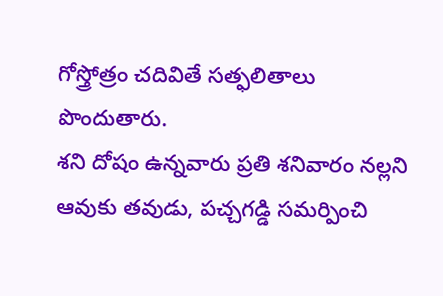గోస్త్రోత్రం చదివితే సత్ఫలితాలు పొందుతారు.
శని దోషం ఉన్నవారు ప్రతి శనివారం నల్లని ఆవుకు తవుడు, పచ్చగడ్డి సమర్పించి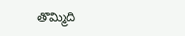తొమ్మిది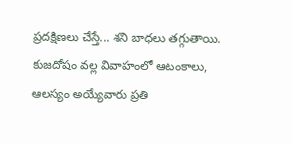ప్రదక్షిణలు చేస్తే... శని బాధలు తగ్గుతాయి. కుజదోషం వల్ల వివాహంలో ఆటంకాలు, ఆలస్యం అయ్యేవారు ప్రతి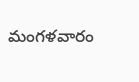మంగళవారం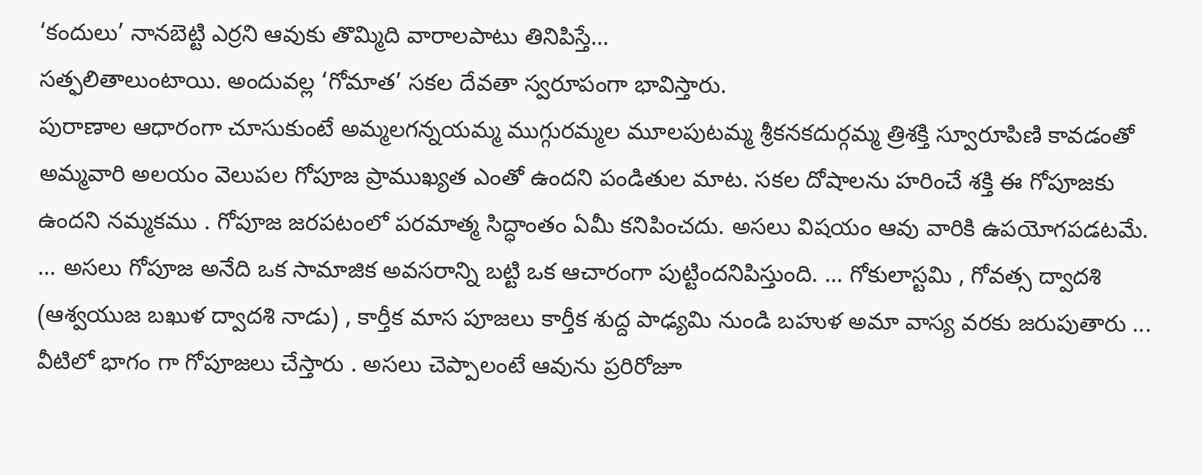‘కందులు’ నానబెట్టి ఎర్రని ఆవుకు తొమ్మిది వారాలపాటు తినిపిస్తే...
సత్ఫలితాలుంటాయి. అందువల్ల ‘గోమాత’ సకల దేవతా స్వరూపంగా భావిస్తారు.
పురాణాల ఆధారంగా చూసుకుంటే అమ్మలగన్నయమ్మ ముగ్గురమ్మల మూలపుటమ్మ శ్రీకనకదుర్గమ్మ త్రిశక్తి స్వూరూపిణి కావడంతో అమ్మవారి అలయం వెలుపల గోపూజ ప్రాముఖ్యత ఎంతో ఉందని పండితుల మాట. సకల దోషాలను హరించే శక్తి ఈ గోపూజకు ఉందని నమ్మకము . గోపూజ జరపటంలో పరమాత్మ సిద్ధాంతం ఏమీ కనిపించదు. అసలు విషయం ఆవు వారికి ఉపయోగపడటమే. ... అసలు గోపూజ అనేది ఒక సామాజిక అవసరాన్ని బట్టి ఒక ఆచారంగా పుట్టిందనిపిస్తుంది. ... గోకులాస్టమి , గోవత్స ద్వాదశి (ఆశ్వయుజ బఖుళ ద్వాదశి నాడు) , కార్తీక మాస పూజలు కార్తీక శుద్ద పాఢ్యమి నుండి బహుళ అమా వాస్య వరకు జరుపుతారు ... వీటిలో భాగం గా గోపూజలు చేస్తారు . అసలు చెప్పాలంటే ఆవును ప్రరిరోజూ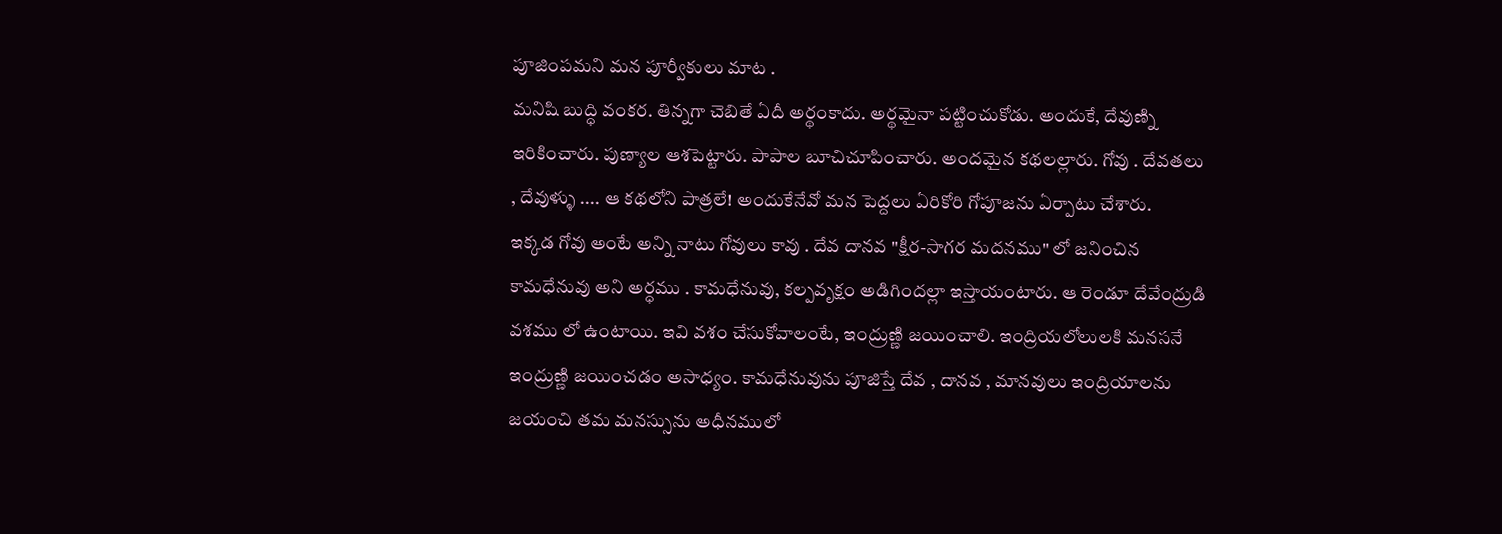పూజింపమని మన పూర్వీకులు మాట .
మనిషి బుద్ధి వంకర. తిన్నగా చెబితే ఏదీ అర్థంకాదు. అర్థమైనా పట్టించుకోడు. అందుకే, దేవుణ్ని ఇరికించారు. పుణ్యాల ఆశపెట్టారు. పాపాల బూచిచూపించారు. అందమైన కథలల్లారు. గోవు . దేవతలు , దేవుళ్ళు .... ఆ కథలోని పాత్రలే! అందుకేనేవో మన పెద్దలు ఏరికోరి గోపూజను ఏర్పాటు చేశారు.
ఇక్కడ గోవు అంటే అన్ని నాటు గోవులు కావు . దేవ దానవ "క్షీర-సాగర మదనము" లో జనించిన కామధేనువు అని అర్ధము . కామధేనువు, కల్పవృక్షం అడిగిందల్లా ఇస్తాయంటారు. ఆ రెండూ దేవేంద్రుడి వశము లో ఉంటాయి. ఇవి వశం చేసుకోవాలంటే, ఇంద్రుణ్ణి జయించాలి. ఇంద్రియలోలులకి మనసనే ఇంద్రుణ్ణి జయించడం అసాధ్యం. కామధేనువును పూజిస్తే దేవ , దానవ , మానవులు ఇంద్రియాలను జయంచి తమ మనస్సును అధీనములో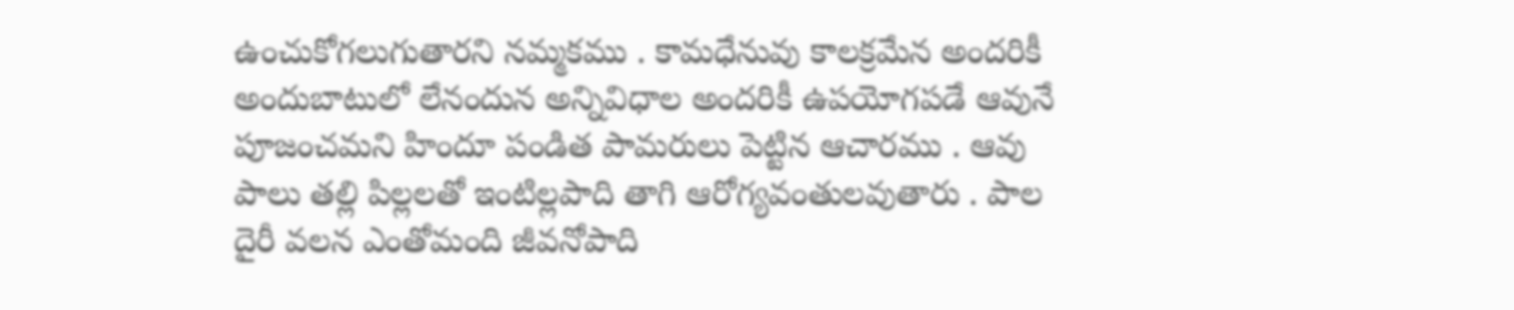ఉంచుకోగలుగుతారని నమ్మకము . కామధేనువు కాలక్రమేన అందరికీ అందుబాటులో లేనందున అన్నివిధాల అందరికీ ఉపయోగపడే ఆవునే పూజంచమని హిందూ పండిత పామరులు పెట్టిన ఆచారము . ఆవు పాలు తల్లి పిల్లలతో ఇంటిల్లపాది తాగి ఆరోగ్యవంతులవుతారు . పాల దైరీ వలన ఎంతోమంది జీవనోపాది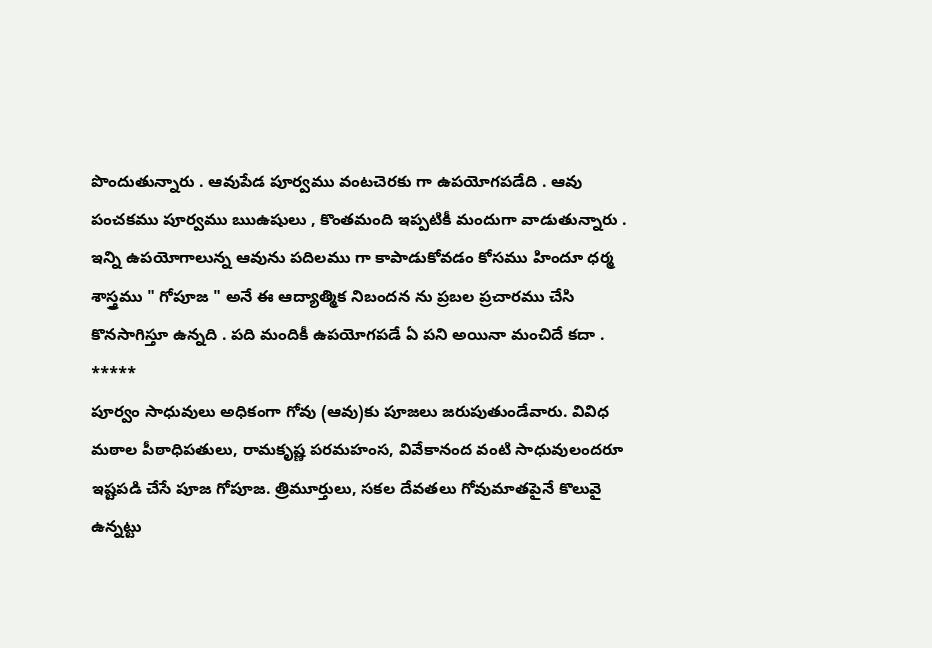పొందుతున్నారు . ఆవుపేడ పూర్వము వంటచెరకు గా ఉపయోగపడేది . ఆవు పంచకము పూర్వము ఋఉషులు , కొంతమంది ఇప్పటికీ మందుగా వాడుతున్నారు . ఇన్ని ఉపయోగాలున్న ఆవును పదిలము గా కాపాడుకోవడం కోసము హిందూ ధర్మ శాస్త్రము " గోపూజ " అనే ఈ ఆద్యాత్మిక నిబందన ను ప్రబల ప్రచారము చేసి కొనసాగిస్తూ ఉన్నది . పది మందికీ ఉపయోగపడే ఏ పని అయినా మంచిదే కదా .
*****
పూర్వం సాధువులు అధికంగా గోవు (ఆవు)కు పూజలు జరుపుతుండేవారు. వివిధ మఠాల పీఠాధిపతులు, రామకృష్ణ పరమహంస, వివేకానంద వంటి సాధువులందరూ ఇష్టపడి చేసే పూజ గోపూజ. త్రిమూర్తులు, సకల దేవతలు గోవుమాతపైనే కొలువై ఉన్నట్టు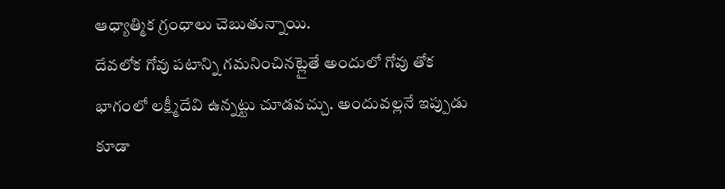ఆధ్యాత్మిక గ్రంధాలు చెబుతున్నాయి.
దేవలోక గోవు పటాన్ని గమనించినట్లైతే అందులో గోవు తోక భాగంలో లక్ష్మీదేవి ఉన్నట్టు చూడవచ్చు. అందువల్లనే ఇప్పుడు కూడా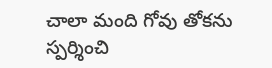చాలా మంది గోవు తోకను స్పర్శించి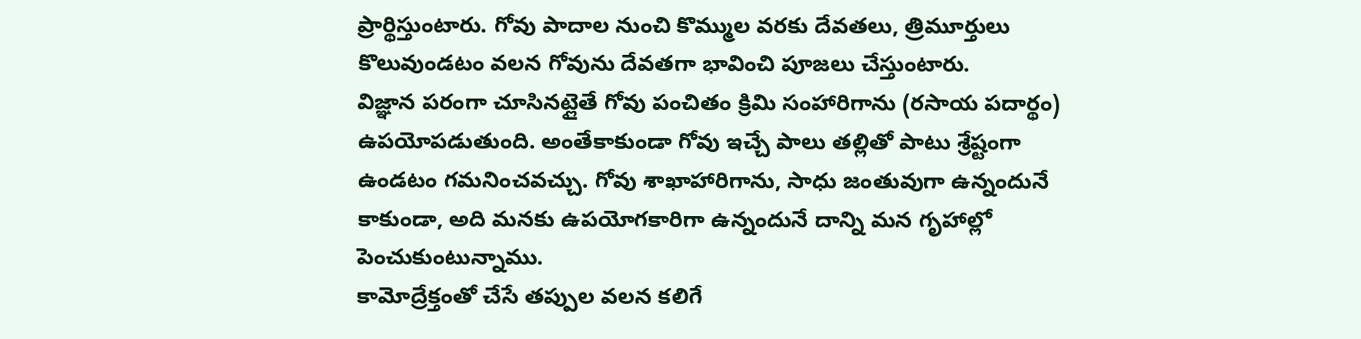ప్రార్థిస్తుంటారు. గోవు పాదాల నుంచి కొమ్ముల వరకు దేవతలు, త్రిమూర్తులు కొలువుండటం వలన గోవును దేవతగా భావించి పూజలు చేస్తుంటారు.
విజ్ఞాన పరంగా చూసినట్లైతే గోవు పంచితం క్రిమి సంహారిగాను (రసాయ పదార్థం) ఉపయోపడుతుంది. అంతేకాకుండా గోవు ఇచ్చే పాలు తల్లితో పాటు శ్రేష్టంగా ఉండటం గమనించవచ్చు. గోవు శాఖాహారిగాను, సాధు జంతువుగా ఉన్నందునే కాకుండా, అది మనకు ఉపయోగకారిగా ఉన్నందునే దాన్ని మన గృహాల్లో పెంచుకుంటున్నాము.
కామోద్రేక్తంతో చేసే తప్పుల వలన కలిగే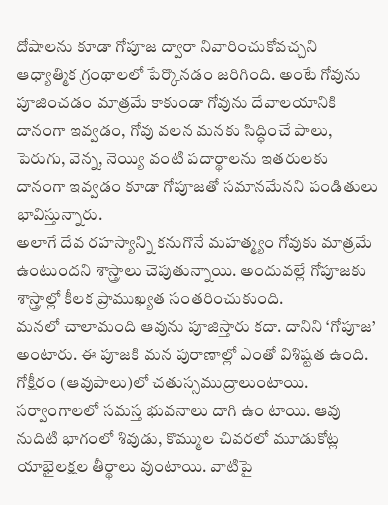దోషాలను కూడా గోపూజ ద్వారా నివారించుకోవచ్చని ఆధ్యాత్మిక గ్రంథాలలో పేర్కొనడం జరిగింది. అంటే గోవును పూజించడం మాత్రమే కాకుండా గోవును దేవాలయానికి దానంగా ఇవ్వడం, గోవు వలన మనకు సిద్ధించే పాలు, పెరుగు, వెన్న, నెయ్యి వంటి పదార్థాలను ఇతరులకు దానంగా ఇవ్వడం కూడా గోపూజతో సమానమేనని పండితులు భావిస్తున్నారు.
అలాగే దేవ రహస్యాన్ని కనుగొనే మహత్మ్యం గోవుకు మాత్రమే ఉంటుందని శాస్త్రాలు చెపుతున్నాయి. అందువల్లే గోపూజకు శాస్త్రాల్లో కీలక ప్రాముఖ్యత సంతరించుకుంది.
మనలో చాలామంది ఆవును పూజిస్తారు కదా. దానిని ‘గోపూజ’ అంటారు. ఈ పూజకి మన పురాణాల్లో ఎంతో విశిష్టత ఉంది. గోక్షీరం (ఆవుపాలు)లో చతుస్సముద్రాలుంటాయి. సర్వాంగాలలో సమస్త భువనాలు దాగి ఉం టాయి. ఆవు నుదిటి భాగంలో శివుడు, కొమ్ముల చివరలో మూడుకోట్ల యాభైలక్షల తీర్థాలు వుంటాయి. వాటిపై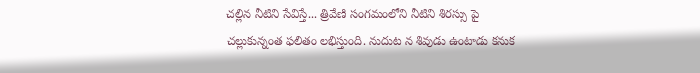చల్లిన నీటిని సేవిస్తే... త్రివేణి సంగమంలోని నీటిని శిరస్సు పై చల్లుకున్నంత ఫలితం లభిస్తుంది. నుదుట న శివుడు ఉంటాడు కనుక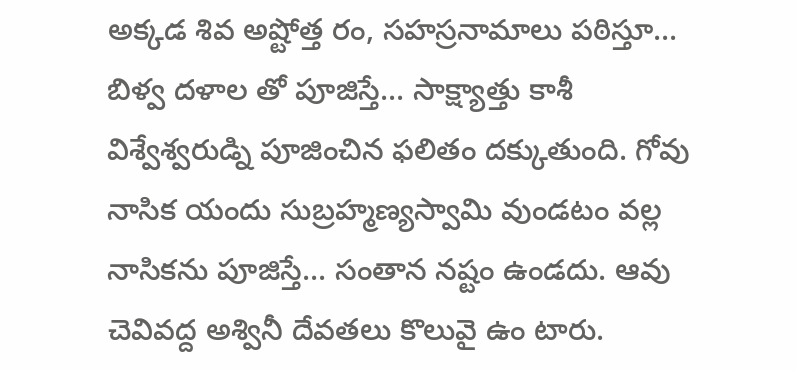అక్కడ శివ అష్టోత్త రం, సహస్రనామాలు పఠిస్తూ... బిళ్వ దళాల తో పూజిస్తే... సాక్ష్యాత్తు కాశీ విశ్వేశ్వరుడ్ని పూజించిన ఫలితం దక్కుతుంది. గోవు నాసిక యందు సుబ్రహ్మణ్యస్వామి వుండటం వల్ల నాసికను పూజిస్తే... సంతాన నష్టం ఉండదు. ఆవు చెవివద్ద అశ్వినీ దేవతలు కొలువై ఉం టారు.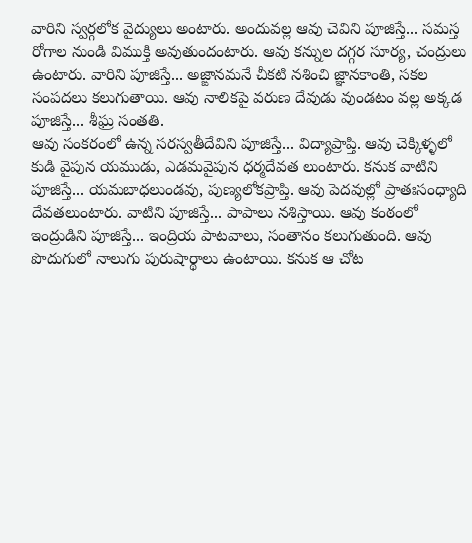వారిని స్వర్గలోక వైద్యులు అంటారు. అందువల్ల ఆవు చెవిని పూజిస్తే... సమస్త రోగాల నుండి విముక్తి అవుతుందంటారు. ఆవు కన్నుల దగ్గర సూర్య, చంద్రులు ఉంటారు. వారిని పూజిస్తే... అజ్ఙానమనే చీకటి నశించి జ్ఞానకాంతి, సకల సంపదలు కలుగుతాయి. ఆవు నాలికపై వరుణ దేవుడు వుండటం వల్ల అక్కడ పూజిస్తే... శీఘ్ర సంతతి.
ఆవు సంకరంలో ఉన్న సరస్వతీదేవిని పూజిస్తే... విద్యాప్రాప్తి. ఆవు చెక్కిళ్ళలో కుడి వైపున యముడు, ఎడమవైపున ధర్మదేవత లుంటారు. కనుక వాటిని పూజిస్తే... యమబాధలుండవు, పుణ్యలోకప్రాప్తి. ఆవు పెదవుల్లో ప్రాతఃసంధ్యాది దేవతలుంటారు. వాటిని పూజిస్తే... పాపాలు నశిస్తాయి. ఆవు కంఠంలో ఇంద్రుడిని పూజిస్తే... ఇంద్రియ పాటవాలు, సంతానం కలుగుతుంది. ఆవు పొదుగులో నాలుగు పురుషార్థాలు ఉంటాయి. కనుక ఆ చోట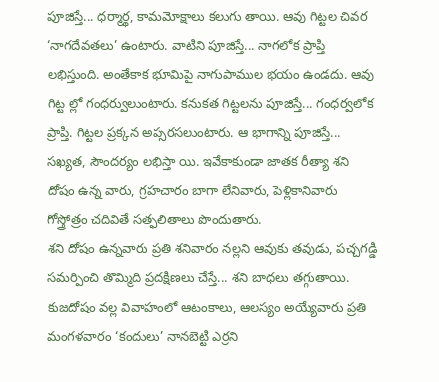పూజిస్తే... ధర్మార్థ, కామమోక్షాలు కలుగు తాయి. ఆవు గిట్టల చివర ‘నాగదేవతలు’ ఉంటారు. వాటిని పూజిస్తే... నాగలోక ప్రాప్తి లభిస్తుంది. అంతేకాక భూమిపై నాగుపాముల భయం ఉండదు. ఆవు గిట్ట ల్లో గంధర్వులుంటారు. కనుకత గిట్టలను పూజిస్తే... గంధర్వలోక ప్రాప్తి. గిట్టల ప్రక్కన అప్సరసలుంటారు. ఆ భాగాన్ని పూజిస్తే... సఖ్యత, సౌందర్యం లభిస్తా యి. ఇవేకాకుండా జాతక రీత్యా శని దోషం ఉన్న వారు, గ్రహచారం బాగా లేనివారు, పెళ్లికానివారు గోస్త్రోత్రం చదివితే సత్ఫలితాలు పొందుతారు.
శని దోషం ఉన్నవారు ప్రతి శనివారం నల్లని ఆవుకు తవుడు, పచ్చగడ్డి సమర్పించి తొమ్మిది ప్రదక్షిణలు చేస్తే... శని బాధలు తగ్గుతాయి. కుజదోషం వల్ల వివాహంలో ఆటంకాలు, ఆలస్యం అయ్యేవారు ప్రతి మంగళవారం ‘కందులు’ నానబెట్టి ఎర్రని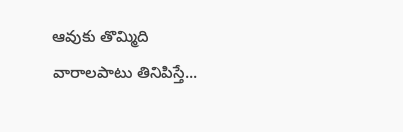ఆవుకు తొమ్మిది వారాలపాటు తినిపిస్తే...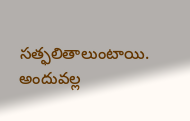సత్ఫలితాలుంటాయి. అందువల్ల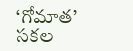‘గోమాత’ సకల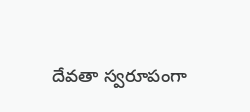దేవతా స్వరూపంగా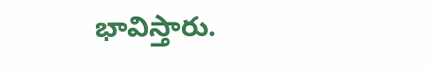భావిస్తారు.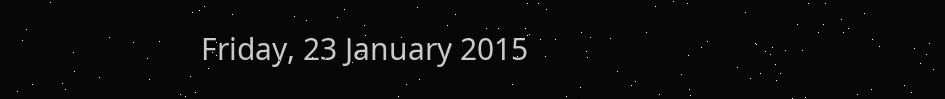Friday, 23 January 2015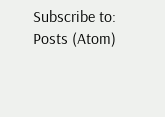Subscribe to:
Posts (Atom)